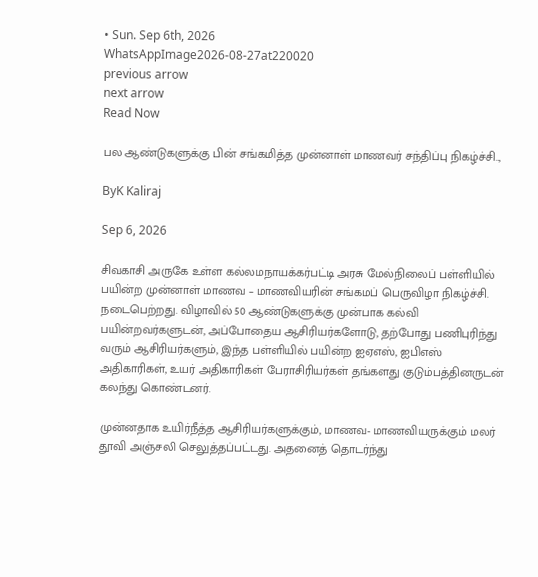• Sun. Sep 6th, 2026
WhatsAppImage2026-08-27at220020
previous arrow
next arrow
Read Now

பல ஆண்டுகளுக்கு பின் சங்கமித்த முன்னாள் மாணவர் சந்திப்பு நிகழ்ச்சி..,

ByK Kaliraj

Sep 6, 2026

சிவகாசி அருகே உள்ள கல்லமநாயக்கர்பட்டி அரசு மேல்நிலைப் பள்ளியில் பயின்ற முன்னாள் மாணவ – மாணவியரின் சங்கமப் பெருவிழா நிகழ்ச்சி. நடைபெற்றது. விழாவில் 50 ஆண்டுகளுக்கு முன்பாக கல்வி பயின்றவர்களுடன், அப்போதைய ஆசிரியர்களோடு, தற்போது பணிபுரிந்து வரும் ஆசிரியர்களும், இந்த பள்ளியில் பயின்ற ஐஏஎஸ், ஐபிஎஸ் அதிகாரிகள், உயர் அதிகாரிகள் பேராசிரியர்கள் தங்களது குடும்பத்தினருடன் கலந்து கொண்டனர்.

முன்னதாக உயிர்நீத்த ஆசிரியர்களுக்கும், மாணவ- மாணவியருக்கும் மலர் தூவி அஞ்சலி செலுத்தப்பட்டது. அதனைத் தொடர்ந்து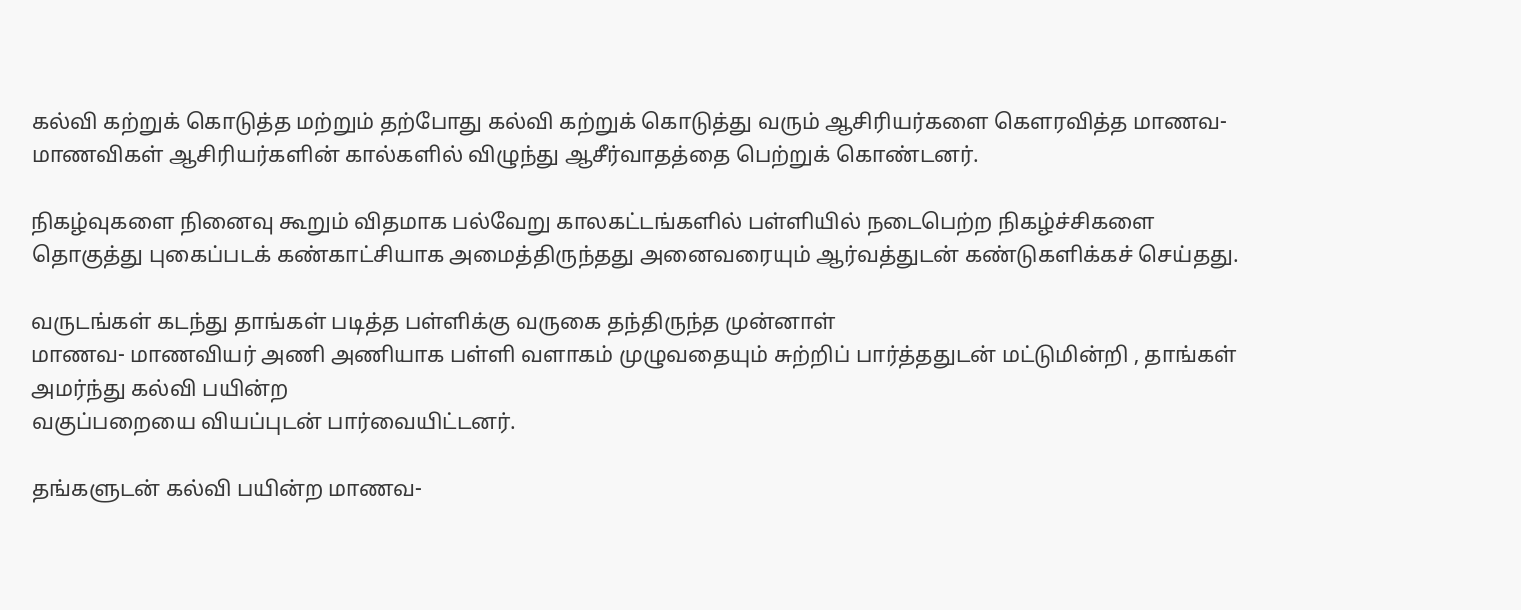கல்வி கற்றுக் கொடுத்த மற்றும் தற்போது கல்வி கற்றுக் கொடுத்து வரும் ஆசிரியர்களை கௌரவித்த மாணவ- மாணவிகள் ஆசிரியர்களின் கால்களில் விழுந்து ஆசீர்வாதத்தை பெற்றுக் கொண்டனர்.

நிகழ்வுகளை நினைவு கூறும் விதமாக பல்வேறு காலகட்டங்களில் பள்ளியில் நடைபெற்ற நிகழ்ச்சிகளை தொகுத்து புகைப்படக் கண்காட்சியாக அமைத்திருந்தது அனைவரையும் ஆர்வத்துடன் கண்டுகளிக்கச் செய்தது.

வருடங்கள் கடந்து தாங்கள் படித்த பள்ளிக்கு வருகை தந்திருந்த முன்னாள்
மாணவ- மாணவியர் அணி அணியாக பள்ளி வளாகம் முழுவதையும் சுற்றிப் பார்த்ததுடன் மட்டுமின்றி , தாங்கள் அமர்ந்து கல்வி பயின்ற
வகுப்பறையை வியப்புடன் பார்வையிட்டனர்.

தங்களுடன் கல்வி பயின்ற மாணவ-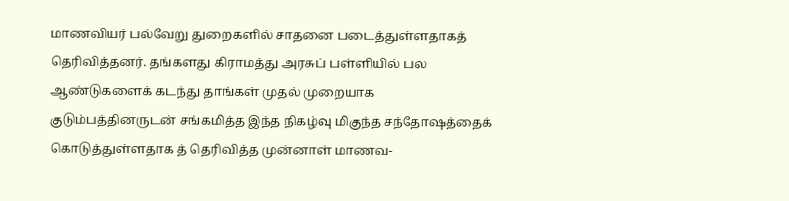மாணவியர் பல்வேறு துறைகளில் சாதனை படைத்துள்ளதாகத் தெரிவித்தனர். தங்களது கிராமத்து அரசுப் பள்ளியில் பல ஆண்டுகளைக் கடந்து தாங்கள் முதல் முறையாக குடும்பத்தினருடன் சங்கமித்த இந்த நிகழ்வு மிகுந்த சந்தோஷத்தைக் கொடுத்துள்ளதாக த் தெரிவித்த முன்னாள் மாணவ-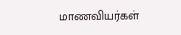மாணவியர்கள்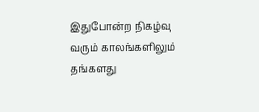இதுபோன்ற நிகழ்வு வரும் காலங்களிலும் தங்களது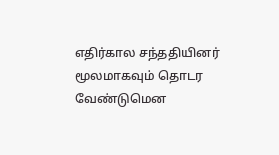எதிர்கால சந்ததியினர் மூலமாகவும் தொடர வேண்டுமென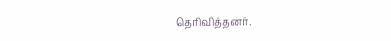தெரிவித்தனர்.